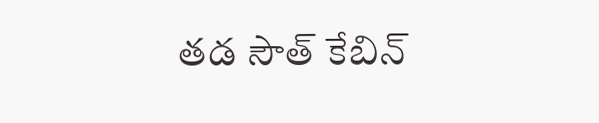తడ సౌత్ కేబిన్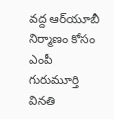వద్ద ఆర్‌యూబీ నిర్మాణం కోసం ఎంపీ గురుమూర్తి వినతి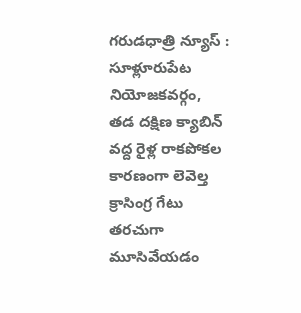గరుడధాత్రి న్యూస్ : సూళ్లూరుపేట నియోజకవర్గం, తడ దక్షిణ క్యాబిన్ వద్ద రైళ్ల రాకపోకల కారణంగా లెవెల్త క్రాసింగ్ర గేటు తరచుగా మూసివేయడం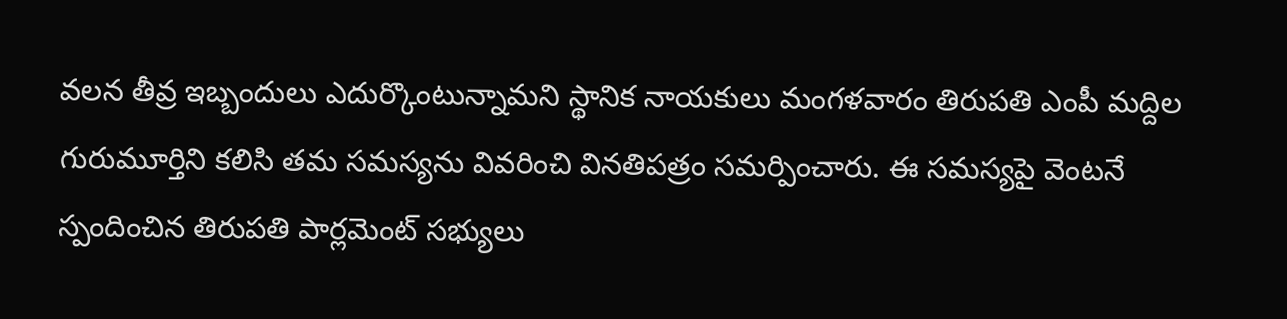వలన తీవ్ర ఇబ్బందులు ఎదుర్కొంటున్నామని స్థానిక నాయకులు మంగళవారం తిరుపతి ఎంపీ మద్దిల గురుమూర్తిని కలిసి తమ సమస్యను వివరించి వినతిపత్రం సమర్పించారు. ఈ సమస్యపై వెంటనే స్పందించిన తిరుపతి పార్లమెంట్ సభ్యులు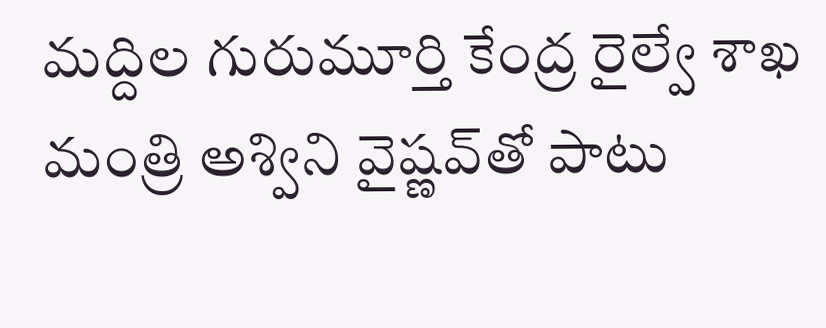మద్దిల గురుమూర్తి కేంద్ర రైల్వే శాఖ మంత్రి అశ్విని వైష్ణవ్‌తో పాటు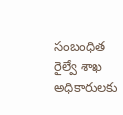సంబంధిత రైల్వే శాఖ అధికారులకు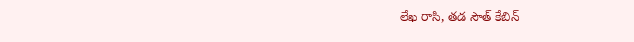లేఖ రాసి, తడ సౌత్ కేబిన్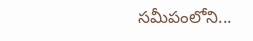సమీపంలోని...